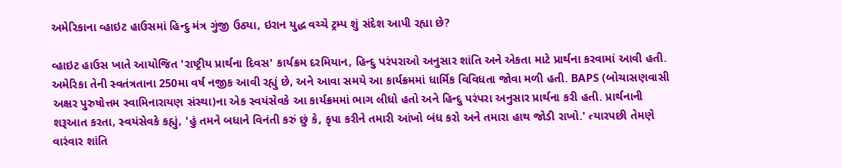અમેરિકાના વ્હાઇટ હાઉસમાં હિન્દુ મંત્ર ગુંજી ઉઠ્યા, ઇરાન યુદ્ધ વચ્ચે ટ્રમ્પ શું સંદેશ આપી રહ્યા છે?

વ્હાઇટ હાઉસ ખાતે આયોજિત 'રાષ્ટ્રીય પ્રાર્થના દિવસ' કાર્યક્રમ દરમિયાન, હિન્દુ પરંપરાઓ અનુસાર શાંતિ અને એકતા માટે પ્રાર્થના કરવામાં આવી હતી. અમેરિકા તેની સ્વતંત્રતાના 250મા વર્ષ નજીક આવી રહ્યું છે, અને આવા સમયે આ કાર્યક્રમમાં ધાર્મિક વિવિધતા જોવા મળી હતી. BAPS (બોચાસણવાસી અક્ષર પુરુષોત્તમ સ્વામિનારાયણ સંસ્થા)ના એક સ્વયંસેવકે આ કાર્યક્રમમાં ભાગ લીધો હતો અને હિન્દુ પરંપરા અનુસાર પ્રાર્થના કરી હતી. પ્રાર્થનાની શરૂઆત કરતા, સ્વયંસેવકે કહ્યું, 'હું તમને બધાને વિનંતી કરું છું કે, કૃપા કરીને તમારી આંખો બંધ કરો અને તમારા હાથ જોડી રાખો.' ત્યારપછી તેમણે વારંવાર શાંતિ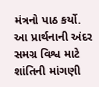મંત્રનો પાઠ કર્યો. આ પ્રાર્થનાની અંદર સમગ્ર વિશ્વ માટે શાંતિની માંગણી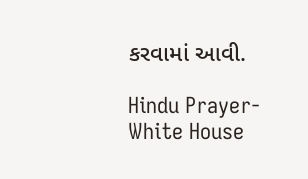કરવામાં આવી.

Hindu Prayer-White House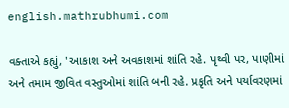english.mathrubhumi.com

વક્તાએ કહ્યું, 'આકાશ અને અવકાશમાં શાંતિ રહે. પૃથ્વી પર, પાણીમાં અને તમામ જીવિત વસ્તુઓમાં શાંતિ બની રહે. પ્રકૃતિ અને પર્યાવરણમાં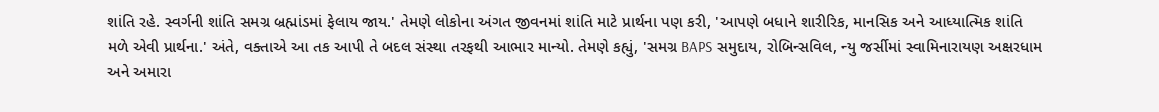શાંતિ રહે. સ્વર્ગની શાંતિ સમગ્ર બ્રહ્માંડમાં ફેલાય જાય.' તેમણે લોકોના અંગત જીવનમાં શાંતિ માટે પ્રાર્થના પણ કરી, 'આપણે બધાને શારીરિક, માનસિક અને આધ્યાત્મિક શાંતિ મળે એવી પ્રાર્થના.' અંતે, વક્તાએ આ તક આપી તે બદલ સંસ્થા તરફથી આભાર માન્યો. તેમણે કહ્યું, 'સમગ્ર BAPS સમુદાય, રોબિન્સવિલ, ન્યુ જર્સીમાં સ્વામિનારાયણ અક્ષરધામ અને અમારા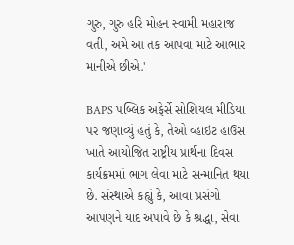ગુરુ, ગુરુ હરિ મોહન સ્વામી મહારાજ વતી, અમે આ તક આપવા માટે આભાર માનીએ છીએ.'

BAPS પબ્લિક અફેર્સે સોશિયલ મીડિયા પર જણાવ્યું હતું કે, તેઓ વ્હાઇટ હાઉસ ખાતે આયોજિત રાષ્ટ્રીય પ્રાર્થના દિવસ કાર્યક્રમમાં ભાગ લેવા માટે સન્માનિત થયા છે. સંસ્થાએ કહ્યું કે, આવા પ્રસંગો આપણને યાદ અપાવે છે કે શ્રદ્ધા, સેવા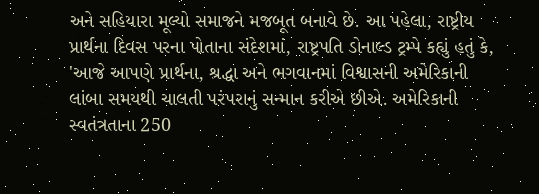અને સહિયારા મૂલ્યો સમાજને મજબૂત બનાવે છે. આ પહેલા, રાષ્ટ્રીય પ્રાર્થના દિવસ પરના પોતાના સંદેશમાં, રાષ્ટ્રપતિ ડોનાલ્ડ ટ્રમ્પે કહ્યું હતું કે, 'આજે આપણે પ્રાર્થના, શ્રદ્ધા અને ભગવાનમાં વિશ્વાસની અમેરિકાની લાંબા સમયથી ચાલતી પરંપરાનું સન્માન કરીએ છીએ. અમેરિકાની સ્વતંત્રતાના 250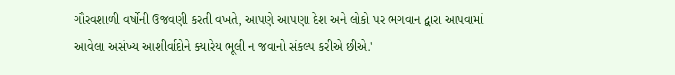ગૌરવશાળી વર્ષોની ઉજવણી કરતી વખતે, આપણે આપણા દેશ અને લોકો પર ભગવાન દ્વારા આપવામાં આવેલા અસંખ્ય આશીર્વાદોને ક્યારેય ભૂલી ન જવાનો સંકલ્પ કરીએ છીએ.'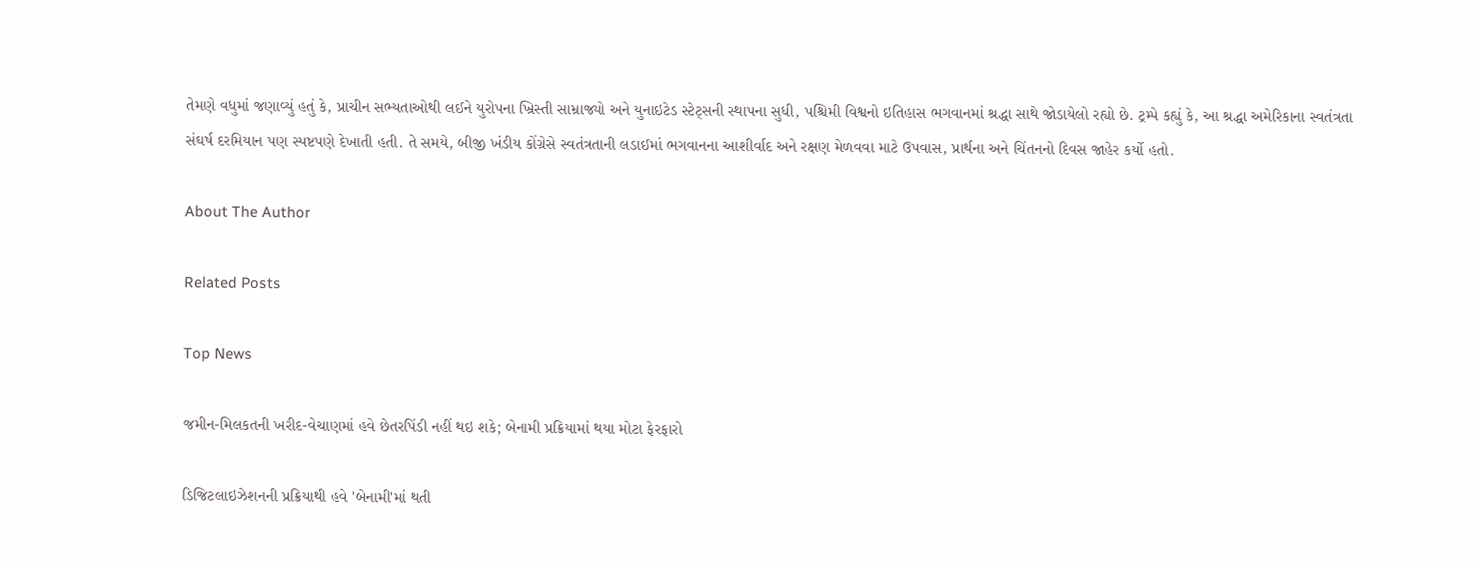તેમણે વધુમાં જણાવ્યું હતું કે, પ્રાચીન સભ્યતાઓથી લઈને યુરોપના ખ્રિસ્તી સામ્રાજ્યો અને યુનાઇટેડ સ્ટેટ્સની સ્થાપના સુધી, પશ્ચિમી વિશ્વનો ઇતિહાસ ભગવાનમાં શ્રદ્ધા સાથે જોડાયેલો રહ્યો છે. ટ્રમ્પે કહ્યું કે, આ શ્રદ્ધા અમેરિકાના સ્વતંત્રતા સંઘર્ષ દરમિયાન પણ સ્પષ્ટપણે દેખાતી હતી. તે સમયે, બીજી ખંડીય કોંગ્રેસે સ્વતંત્રતાની લડાઈમાં ભગવાનના આશીર્વાદ અને રક્ષણ મેળવવા માટે ઉપવાસ, પ્રાર્થના અને ચિંતનનો દિવસ જાહેર કર્યો હતો.

About The Author

Related Posts

Top News

જમીન-મિલકતની ખરીદ-વેચાણમાં હવે છેતરપિંડી નહીં થઇ શકે; બેનામી પ્રક્રિયામાં થયા મોટા ફેરફારો

ડિજિટલાઇઝેશનની પ્રક્રિયાથી હવે 'બેનામી'માં થતી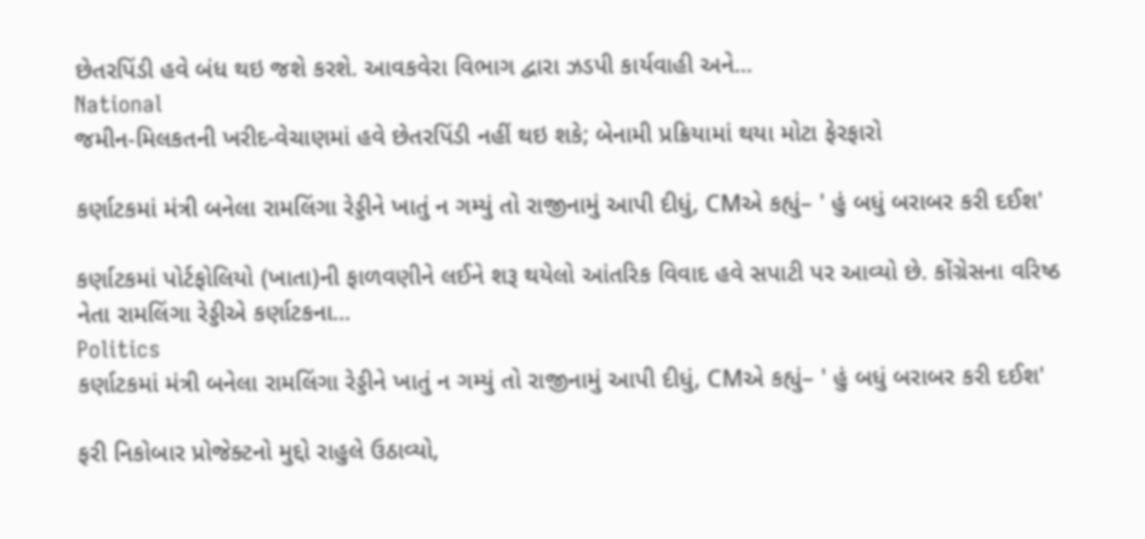છેતરપિંડી હવે બંધ થઇ જશે કરશે. આવકવેરા વિભાગ દ્વારા ઝડપી કાર્યવાહી અને...
National
જમીન-મિલકતની ખરીદ-વેચાણમાં હવે છેતરપિંડી નહીં થઇ શકે; બેનામી પ્રક્રિયામાં થયા મોટા ફેરફારો

કર્ણાટકમાં મંત્રી બનેલા રામલિંગા રેડ્ડીને ખાતું ન ગમ્યું તો રાજીનામું આપી દીધું, CMએ કહ્યું– ' હું બધું બરાબર કરી દઈશ'

કર્ણાટકમાં પોર્ટફોલિયો (ખાતા)ની ફાળવણીને લઈને શરૂ થયેલો આંતરિક વિવાદ હવે સપાટી પર આવ્યો છે. કોંગ્રેસના વરિષ્ઠ નેતા રામલિંગા રેડ્ડીએ કર્ણાટકના...
Politics
કર્ણાટકમાં મંત્રી બનેલા રામલિંગા રેડ્ડીને ખાતું ન ગમ્યું તો રાજીનામું આપી દીધું, CMએ કહ્યું– ' હું બધું બરાબર કરી દઈશ'

ફરી નિકોબાર પ્રોજેક્ટનો મુદ્દો રાહુલે ઉઠાવ્યો,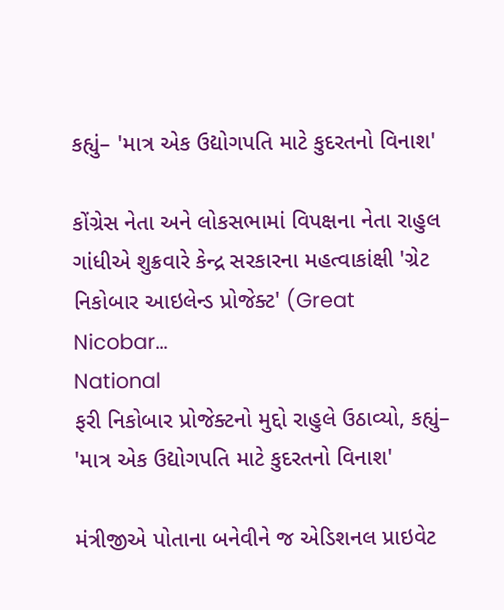કહ્યું– 'માત્ર એક ઉદ્યોગપતિ માટે કુદરતનો વિનાશ'

કોંગ્રેસ નેતા અને લોકસભામાં વિપક્ષના નેતા રાહુલ ગાંધીએ શુક્રવારે કેન્દ્ર સરકારના મહત્વાકાંક્ષી 'ગ્રેટ નિકોબાર આઇલેન્ડ પ્રોજેક્ટ' (Great Nicobar...
National
ફરી નિકોબાર પ્રોજેક્ટનો મુદ્દો રાહુલે ઉઠાવ્યો, કહ્યું– 'માત્ર એક ઉદ્યોગપતિ માટે કુદરતનો વિનાશ'

મંત્રીજીએ પોતાના બનેવીને જ એડિશનલ પ્રાઇવેટ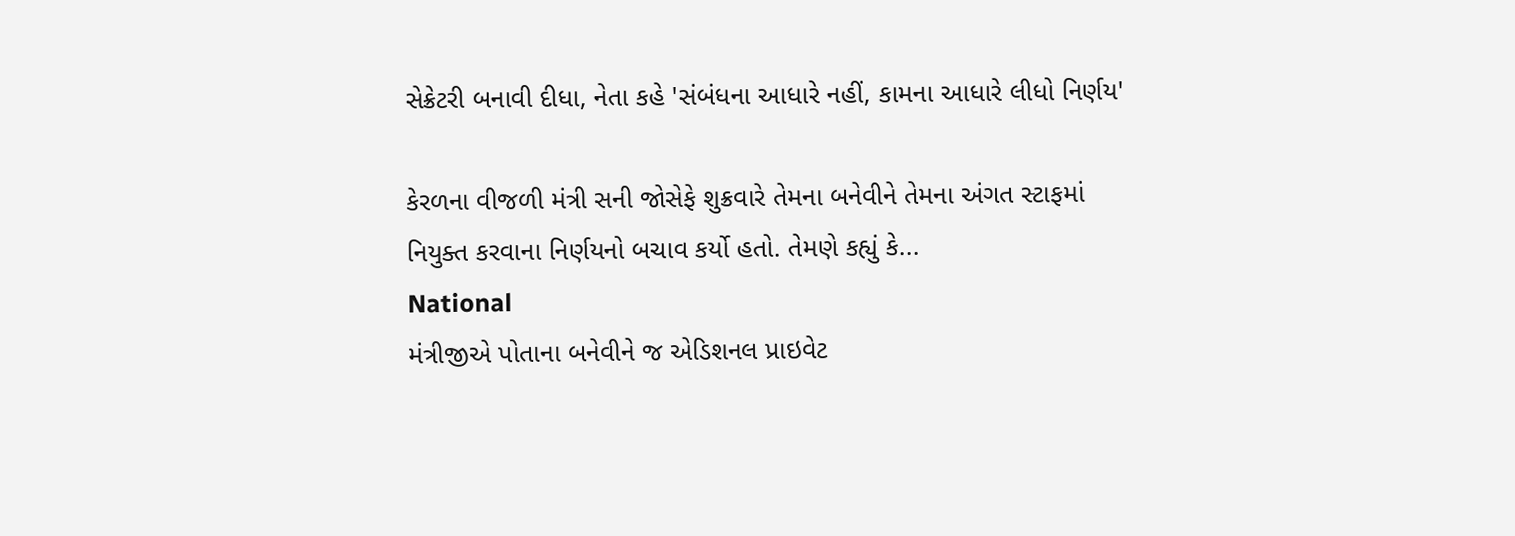સેક્રેટરી બનાવી દીધા, નેતા કહે 'સંબંધના આધારે નહીં, કામના આધારે લીધો નિર્ણય'

કેરળના વીજળી મંત્રી સની જોસેફે શુક્રવારે તેમના બનેવીને તેમના અંગત સ્ટાફમાં નિયુક્ત કરવાના નિર્ણયનો બચાવ કર્યો હતો. તેમણે કહ્યું કે...
National
મંત્રીજીએ પોતાના બનેવીને જ એડિશનલ પ્રાઇવેટ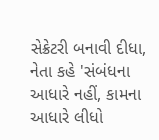સેક્રેટરી બનાવી દીધા, નેતા કહે 'સંબંધના આધારે નહીં, કામના આધારે લીધો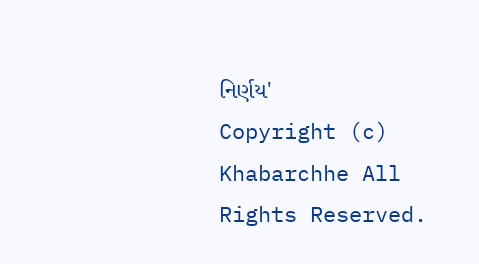નિર્ણય'
Copyright (c) Khabarchhe All Rights Reserved.